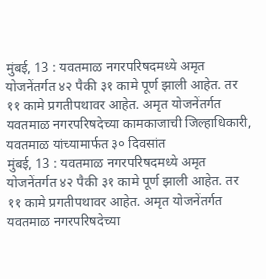मुंबई, 13 : यवतमाळ नगरपरिषदमध्ये अमृत योजनेंतर्गत ४२ पैकी ३१ कामे पूर्ण झाली आहेत. तर ११ कामे प्रगतीपथावर आहेत. अमृत योजनेंतर्गत यवतमाळ नगरपरिषदेच्या कामकाजाची जिल्हाधिकारी, यवतमाळ यांच्यामार्फत ३० दिवसांत
मुंबई, 13 : यवतमाळ नगरपरिषदमध्ये अमृत योजनेंतर्गत ४२ पैकी ३१ कामे पूर्ण झाली आहेत. तर ११ कामे प्रगतीपथावर आहेत. अमृत योजनेंतर्गत यवतमाळ नगरपरिषदेच्या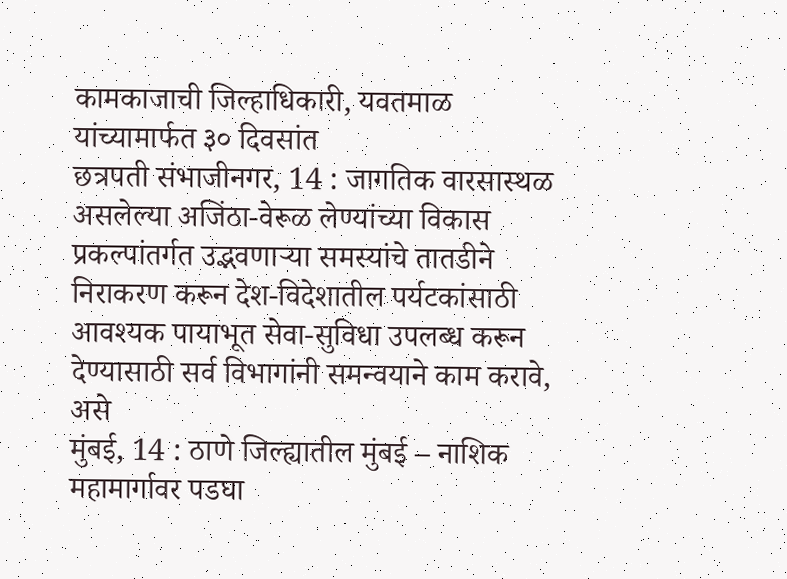कामकाजाची जिल्हाधिकारी, यवतमाळ यांच्यामार्फत ३० दिवसांत
छत्रपती संभाजीनगर, 14 : जागतिक वारसास्थळ असलेल्या अजिंठा-वेरूळ लेण्यांच्या विकास प्रकल्पांतर्गत उद्भवणाऱ्या समस्यांचे तातडीने निराकरण करून देश-विदेशातील पर्यटकांसाठी आवश्यक पायाभूत सेवा-सुविधा उपलब्ध करून देण्यासाठी सर्व विभागांनी समन्वयाने काम करावे, असे
मुंबई, 14 : ठाणे जिल्ह्यातील मुंबई – नाशिक महामार्गावर पडघा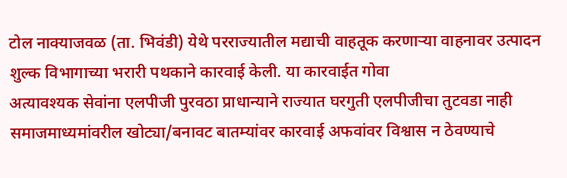टोल नाक्याजवळ (ता. भिवंडी) येथे परराज्यातील मद्याची वाहतूक करणाऱ्या वाहनावर उत्पादन शुल्क विभागाच्या भरारी पथकाने कारवाई केली. या कारवाईत गोवा
अत्यावश्यक सेवांना एलपीजी पुरवठा प्राधान्याने राज्यात घरगुती एलपीजीचा तुटवडा नाही समाजमाध्यमांवरील खोट्या/बनावट बातम्यांवर कारवाई अफवांवर विश्वास न ठेवण्याचे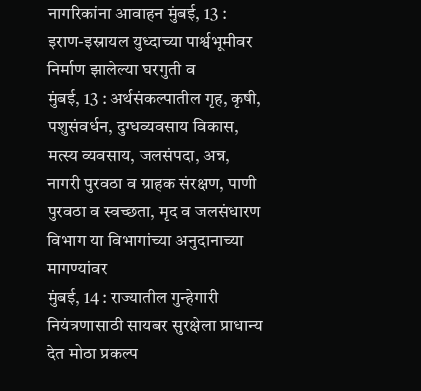नागरिकांना आवाहन मुंबई, 13 : इराण-इस्रायल युध्दाच्या पार्श्वभूमीवर निर्माण झालेल्या घरगुती व
मुंबई, 13 : अर्थसंकल्पातील गृह, कृषी, पशुसंवर्धन, दुग्धव्यवसाय विकास, मत्स्य व्यवसाय, जलसंपदा, अन्न, नागरी पुरवठा व ग्राहक संरक्षण, पाणी पुरवठा व स्वच्छता, मृद व जलसंधारण विभाग या विभागांच्या अनुदानाच्या मागण्यांवर
मुंबई, 14 : राज्यातील गुन्हेगारी नियंत्रणासाठी सायबर सुरक्षेला प्राधान्य देत मोठा प्रकल्प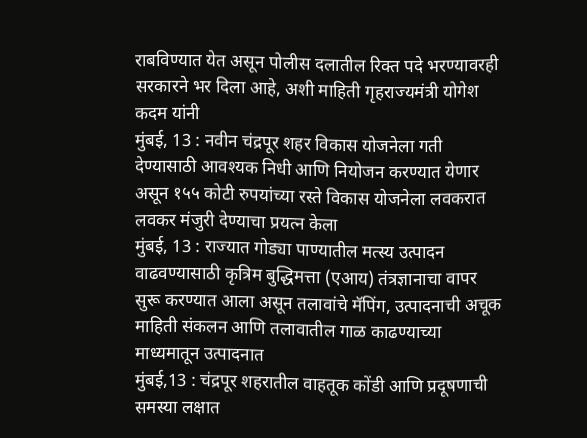राबविण्यात येत असून पोलीस दलातील रिक्त पदे भरण्यावरही सरकारने भर दिला आहे, अशी माहिती गृहराज्यमंत्री योगेश कदम यांनी
मुंबई, 13 : नवीन चंद्रपूर शहर विकास योजनेला गती देण्यासाठी आवश्यक निधी आणि नियोजन करण्यात येणार असून १५५ कोटी रुपयांच्या रस्ते विकास योजनेला लवकरात लवकर मंजुरी देण्याचा प्रयत्न केला
मुंबई, 13 : राज्यात गोड्या पाण्यातील मत्स्य उत्पादन वाढवण्यासाठी कृत्रिम बुद्धिमत्ता (एआय) तंत्रज्ञानाचा वापर सुरू करण्यात आला असून तलावांचे मॅपिंग, उत्पादनाची अचूक माहिती संकलन आणि तलावातील गाळ काढण्याच्या माध्यमातून उत्पादनात
मुंबई,13 : चंद्रपूर शहरातील वाहतूक कोंडी आणि प्रदूषणाची समस्या लक्षात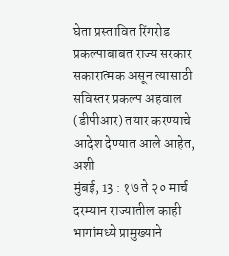घेता प्रस्तावित रिंगरोड प्रकल्पाबाबत राज्य सरकार सकारात्मक असून त्यासाठी सविस्तर प्रकल्प अहवाल (डीपीआर) तयार करण्याचे आदेश देण्यात आले आहेत, अशी
मुंबई, 13 : १७ ते २० मार्च दरम्यान राज्यातील काही भागांमध्ये प्रामुख्याने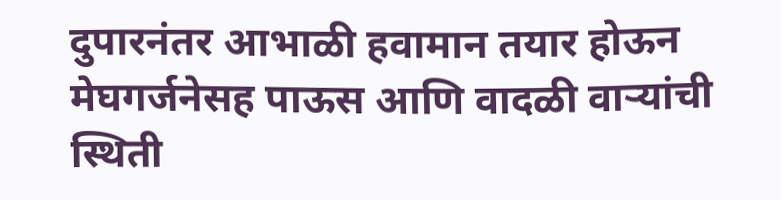दुपारनंतर आभाळी हवामान तयार होऊन मेघगर्जनेसह पाऊस आणि वादळी वाऱ्यांची स्थिती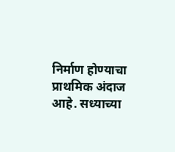निर्माण होण्याचा प्राथमिक अंदाज आहे. सध्याच्या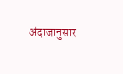अंदाजानुसार